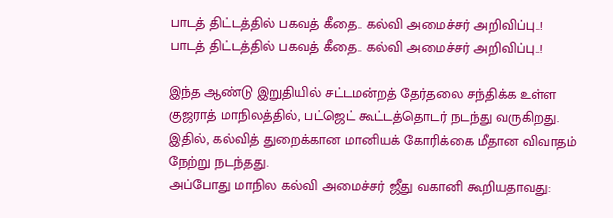பாடத் திட்டத்தில் பகவத் கீதை.. கல்வி அமைச்சர் அறிவிப்பு..!
பாடத் திட்டத்தில் பகவத் கீதை.. கல்வி அமைச்சர் அறிவிப்பு..!

இந்த ஆண்டு இறுதியில் சட்டமன்றத் தேர்தலை சந்திக்க உள்ள குஜராத் மாநிலத்தில், பட்ஜெட் கூட்டத்தொடர் நடந்து வருகிறது. இதில், கல்வித் துறைக்கான மானியக் கோரிக்கை மீதான விவாதம் நேற்று நடந்தது.
அப்போது மாநில கல்வி அமைச்சர் ஜீது வகானி கூறியதாவது: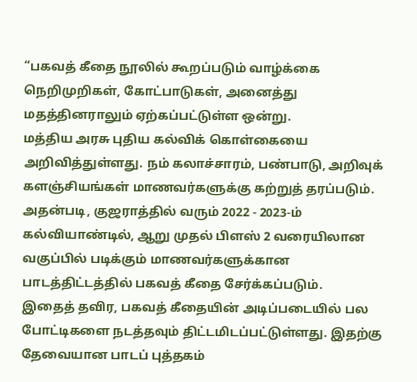“பகவத் கீதை நூலில் கூறப்படும் வாழ்க்கை நெறிமுறிகள், கோட்பாடுகள், அனைத்து மதத்தினராலும் ஏற்கப்பட்டுள்ள ஒன்று.
மத்திய அரசு புதிய கல்விக் கொள்கையை அறிவித்துள்ளது. நம் கலாச்சாரம், பண்பாடு, அறிவுக் களஞ்சியங்கள் மாணவர்களுக்கு கற்றுத் தரப்படும்.
அதன்படி, குஜராத்தில் வரும் 2022 - 2023-ம் கல்வியாண்டில், ஆறு முதல் பிளஸ் 2 வரையிலான வகுப்பில் படிக்கும் மாணவர்களுக்கான பாடத்திட்டத்தில் பகவத் கீதை சேர்க்கப்படும்.
இதைத் தவிர, பகவத் கீதையின் அடிப்படையில் பல போட்டிகளை நடத்தவும் திட்டமிடப்பட்டுள்ளது. இதற்கு தேவையான பாடப் புத்தகம்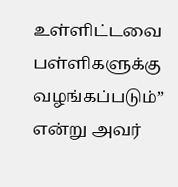உள்ளிட்டவை பள்ளிகளுக்கு வழங்கப்படும்” என்று அவர்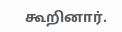கூறினார்.